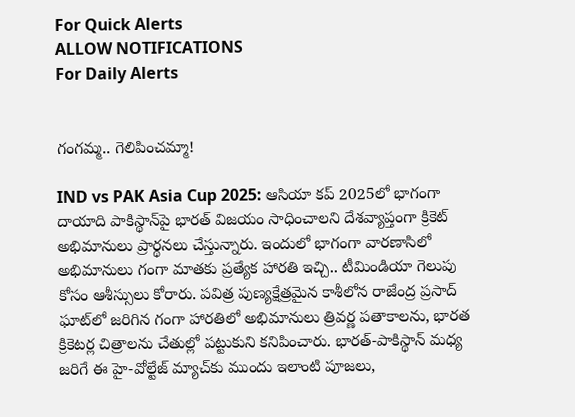For Quick Alerts
ALLOW NOTIFICATIONS
For Daily Alerts


గంగమ్మ.. గెలిపించమ్మా!

IND vs PAK Asia Cup 2025: ఆసియా కప్ 2025లో భాగంగా దాయాది పాకిస్థాన్‌పై భారత్ విజయం సాధించాలని దేశవ్యాప్తంగా క్రికెట్ అభిమానులు ప్రార్థనలు చేస్తున్నారు. ఇందులో భాగంగా వారణాసిలో అభిమానులు గంగా మాతకు ప్రత్యేక హారతి ఇచ్చి.. టీమిండియా గెలుపు కోసం ఆశీస్సులు కోరారు. పవిత్ర పుణ్యక్షేత్రమైన కాశీలోన రాజేంద్ర ప్రసాద్ ఘాట్‌లో జరిగిన గంగా హారతిలో అభిమానులు త్రివర్ణ పతాకాలను, భారత క్రికెటర్ల చిత్రాలను చేతుల్లో పట్టుకుని కనిపించారు. భారత్-పాకిస్థాన్ మధ్య జరిగే ఈ హై-వోల్టేజ్ మ్యాచ్‌కు ముందు ఇలాంటి పూజలు,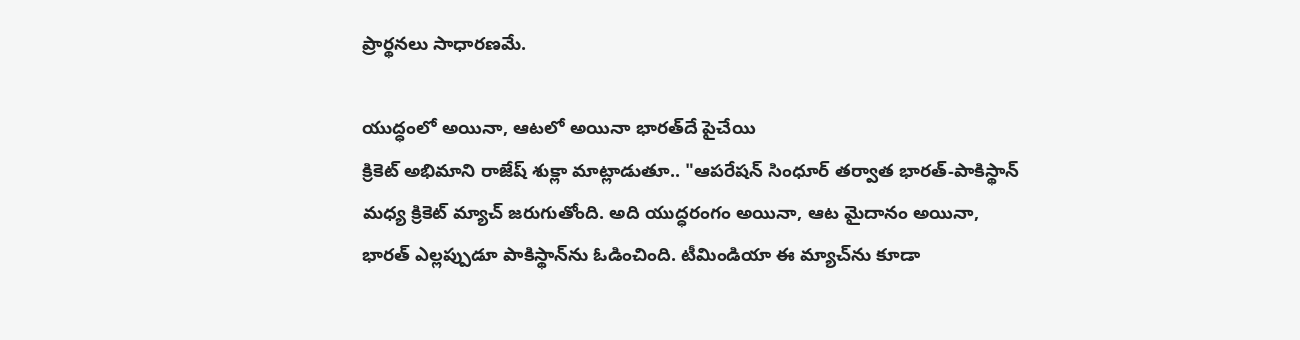ప్రార్థనలు సాధారణమే.

యుద్ధంలో అయినా, ఆటలో అయినా భారత్‌దే పైచేయి
క్రికెట్ అభిమాని రాజేష్ శుక్లా మాట్లాడుతూ.. "ఆపరేషన్ సింధూర్ తర్వాత భారత్-పాకిస్థాన్ మధ్య క్రికెట్ మ్యాచ్ జరుగుతోంది. అది యుద్ధరంగం అయినా, ఆట మైదానం అయినా, భారత్ ఎల్లప్పుడూ పాకిస్థాన్‌ను ఓడించింది. టీమిండియా ఈ మ్యాచ్‌ను కూడా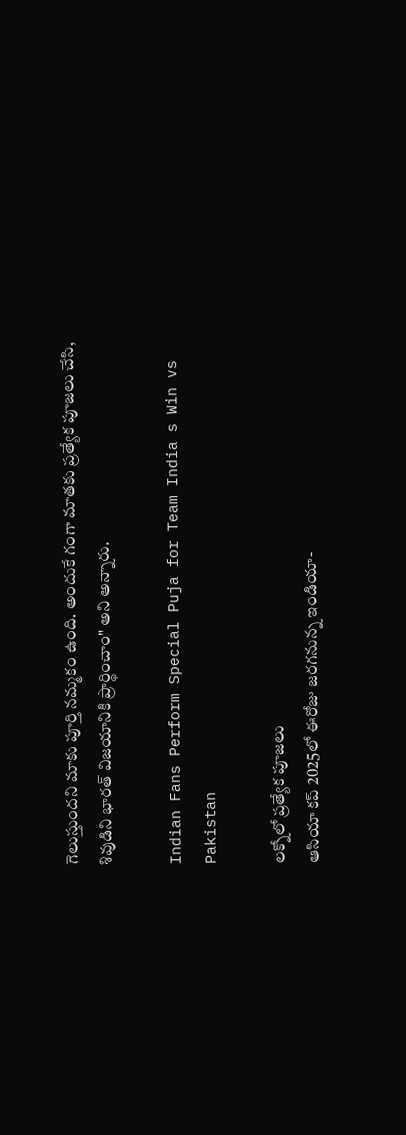గెలుస్తుందని మాకు పూర్తి నమ్మకం ఉంది. అందుకే గంగా మాతకు ప్రత్యేక పూజలు చేసి, శివుడిని భారత్ విజయానికి ప్రార్థించాం" అని అన్నారు.

Indian Fans Perform Special Puja for Team India s Win vs Pakistan

లక్నోలో ప్రత్యేక పూజలు
ఆసియా కప్ 2025లో ఈరోజు జరగనున్న ఇండియా-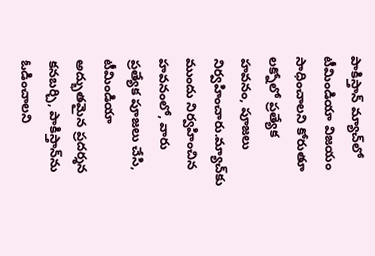పాకిస్తాన్ మ్యాచ్‌లో టీమిండియా విజయం సాధించాలని కోరుతూ లక్నోలో ప్రత్యేక హవనం, పూజలు నిర్వహించారు.మ్యాచ్‌కు ముందు నిర్వహించిన హవనంలో, వారు ప్రత్యేక పూజలు చేసి, టీమిండియా అద్భుతమైన ప్రదర్శన కనబర్చి, పాకిస్తాన్‌ను ఓడించాలని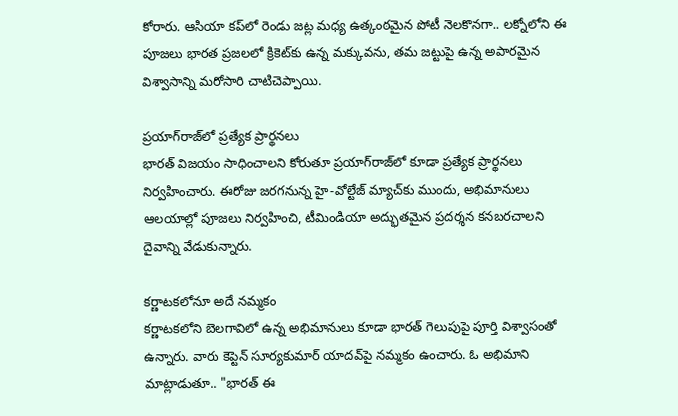కోరారు. ఆసియా కప్‌లో రెండు జట్ల మధ్య ఉత్కంఠమైన పోటీ నెలకొనగా.. లక్నోలోని ఈ పూజలు భారత ప్రజలలో క్రికెట్‌కు ఉన్న మక్కువను, తమ జట్టుపై ఉన్న అపారమైన విశ్వాసాన్ని మరోసారి చాటిచెప్పాయి.

ప్రయాగ్‌రాజ్‌లో ప్రత్యేక ప్రార్థనలు
భారత్ విజయం సాధించాలని కోరుతూ ప్రయాగ్‌రాజ్‌లో కూడా ప్రత్యేక ప్రార్థనలు నిర్వహించారు. ఈరోజు జరగనున్న హై-వోల్టేజ్ మ్యాచ్‌కు ముందు, అభిమానులు ఆలయాల్లో పూజలు నిర్వహించి, టీమిండియా అద్భుతమైన ప్రదర్శన కనబరచాలని దైవాన్ని వేడుకున్నారు.

కర్ణాటకలోనూ అదే నమ్మకం
కర్ణాటకలోని బెలగావిలో ఉన్న అభిమానులు కూడా భారత్ గెలుపుపై పూర్తి విశ్వాసంతో ఉన్నారు. వారు కెప్టెన్ సూర్యకుమార్ యాదవ్‌పై నమ్మకం ఉంచారు. ఓ అభిమాని మాట్లాడుతూ.. "భారత్ ఈ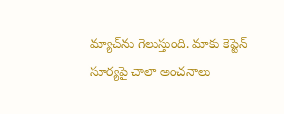మ్యాచ్‌ను గెలుస్తుంది. మాకు కెప్టెన్ సూర్యపై చాలా అంచనాలు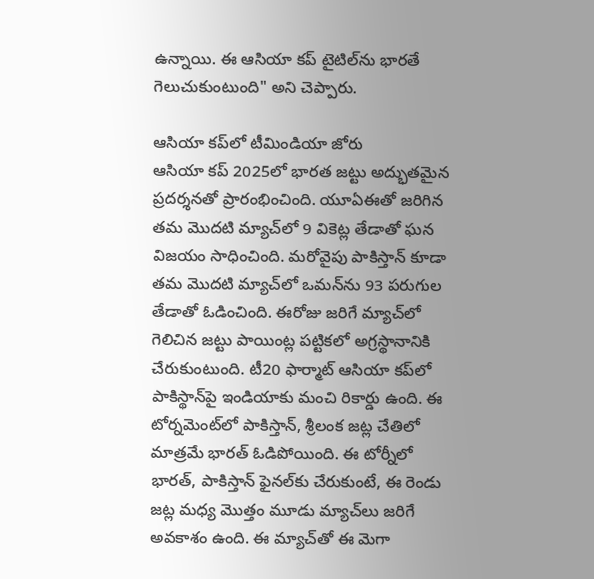ఉన్నాయి. ఈ ఆసియా కప్ టైటిల్‌ను భారతే గెలుచుకుంటుంది" అని చెప్పారు.

ఆసియా కప్‌లో టీమిండియా జోరు
ఆసియా కప్‌ 2025లో భారత జట్టు అద్భుతమైన ప్రదర్శనతో ప్రారంభించింది. యూఏఈతో జరిగిన తమ మొదటి మ్యాచ్‌లో 9 వికెట్ల తేడాతో ఘన విజయం సాధించింది. మరోవైపు పాకిస్తాన్ కూడా తమ మొదటి మ్యాచ్‌లో ఒమన్‌ను 93 పరుగుల తేడాతో ఓడించింది. ఈరోజు జరిగే మ్యాచ్‌లో గెలిచిన జట్టు పాయింట్ల పట్టికలో అగ్రస్థానానికి చేరుకుంటుంది. టీ20 ఫార్మాట్ ఆసియా కప్‌లో పాకిస్థాన్‌పై ఇండియాకు మంచి రికార్డు ఉంది. ఈ టోర్నమెంట్‌లో పాకిస్తాన్, శ్రీలంక జట్ల చేతిలో మాత్రమే భారత్ ఓడిపోయింది. ఈ టోర్నీలో భారత్, పాకిస్తాన్ ఫైనల్‌కు చేరుకుంటే, ఈ రెండు జట్ల మధ్య మొత్తం మూడు మ్యాచ్‌లు జరిగే అవకాశం ఉంది. ఈ మ్యాచ్‌తో ఈ మెగా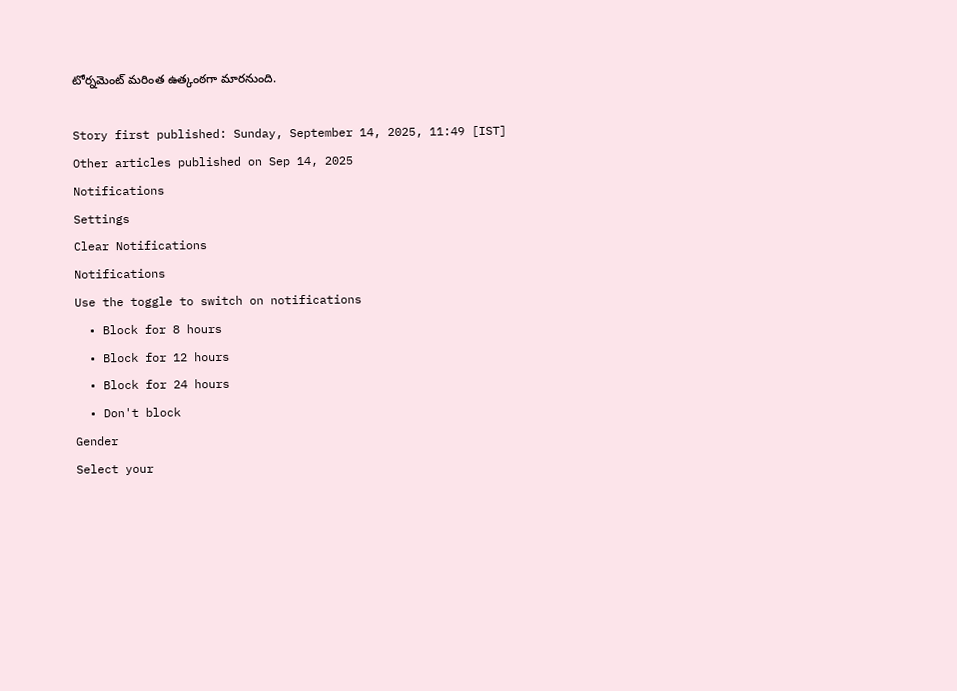టోర్నమెంట్ మరింత ఉత్కంఠగా మారనుంది.

Story first published: Sunday, September 14, 2025, 11:49 [IST]
Other articles published on Sep 14, 2025
Notifications
Settings
Clear Notifications
Notifications
Use the toggle to switch on notifications
  • Block for 8 hours
  • Block for 12 hours
  • Block for 24 hours
  • Don't block
Gender
Select your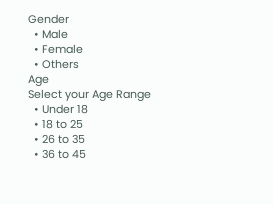Gender
  • Male
  • Female
  • Others
Age
Select your Age Range
  • Under 18
  • 18 to 25
  • 26 to 35
  • 36 to 45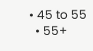• 45 to 55
  • 55+